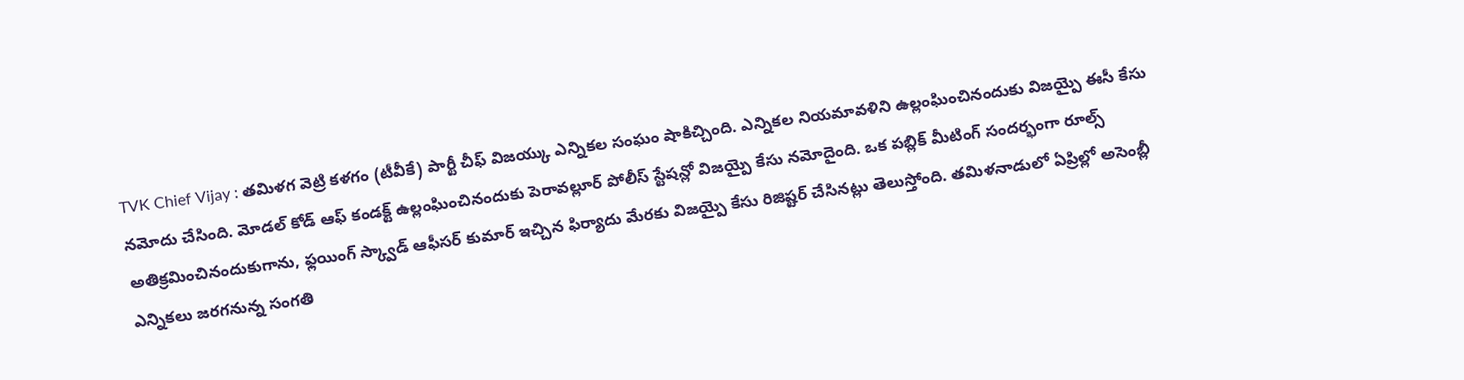TVK Chief Vijay : తమిళగ వెట్రి కళగం (టీవీకే) పార్టీ చీఫ్ విజయ్కు ఎన్నికల సంఘం షాకిచ్చింది. ఎన్నికల నియమావళిని ఉల్లంఘించినందుకు విజయ్పై ఈసీ కేసు నమోదు చేసింది. మోడల్ కోడ్ ఆఫ్ కండక్ట్ ఉల్లంఘించినందుకు పెరావల్లూర్ పోలీస్ స్టేషన్లో విజయ్పై కేసు నమోదైంది. ఒక పబ్లిక్ మీటింగ్ సందర్భంగా రూల్స్ అతిక్రమించినందుకుగాను, ఫ్లయింగ్ స్క్వాడ్ ఆఫీసర్ కుమార్ ఇచ్చిన ఫిర్యాదు మేరకు విజయ్పై కేసు రిజిష్టర్ చేసినట్లు తెలుస్తోంది. తమిళనాడులో ఏప్రిల్లో అసెంబ్లీ ఎన్నికలు జరగనున్న సంగతి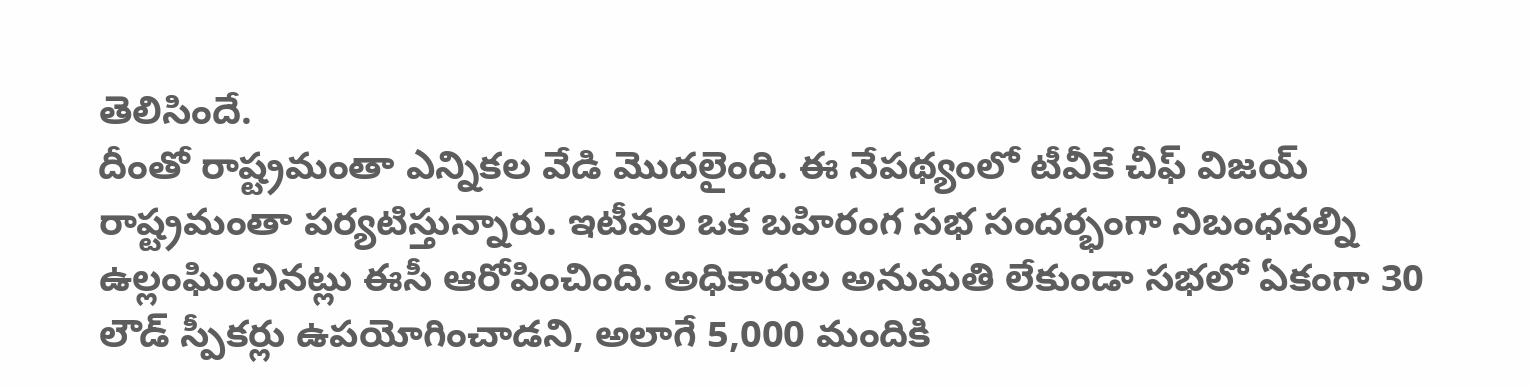తెలిసిందే.
దీంతో రాష్ట్రమంతా ఎన్నికల వేడి మొదలైంది. ఈ నేపథ్యంలో టీవీకే చీఫ్ విజయ్ రాష్ట్రమంతా పర్యటిస్తున్నారు. ఇటీవల ఒక బహిరంగ సభ సందర్భంగా నిబంధనల్ని ఉల్లంఘించినట్లు ఈసీ ఆరోపించింది. అధికారుల అనుమతి లేకుండా సభలో ఏకంగా 30 లౌడ్ స్పీకర్లు ఉపయోగించాడని, అలాగే 5,000 మందికి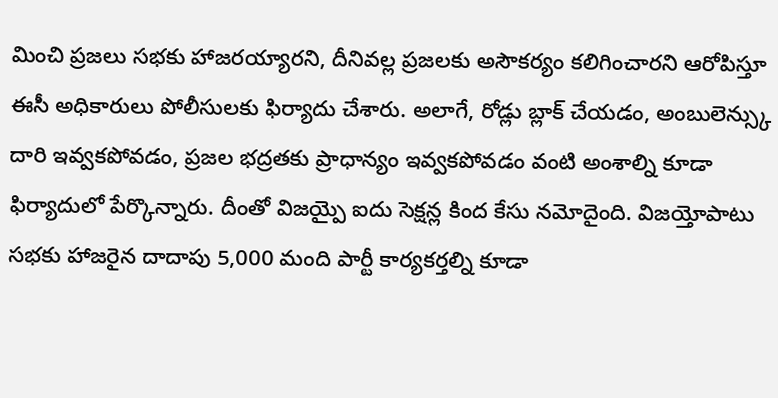మించి ప్రజలు సభకు హాజరయ్యారని, దీనివల్ల ప్రజలకు అసౌకర్యం కలిగించారని ఆరోపిస్తూ ఈసీ అధికారులు పోలీసులకు ఫిర్యాదు చేశారు. అలాగే, రోడ్లు బ్లాక్ చేయడం, అంబులెన్స్కు దారి ఇవ్వకపోవడం, ప్రజల భద్రతకు ప్రాధాన్యం ఇవ్వకపోవడం వంటి అంశాల్ని కూడా ఫిర్యాదులో పేర్కొన్నారు. దీంతో విజయ్పై ఐదు సెక్షన్ల కింద కేసు నమోదైంది. విజయ్తోపాటు సభకు హాజరైన దాదాపు 5,000 మంది పార్టీ కార్యకర్తల్ని కూడా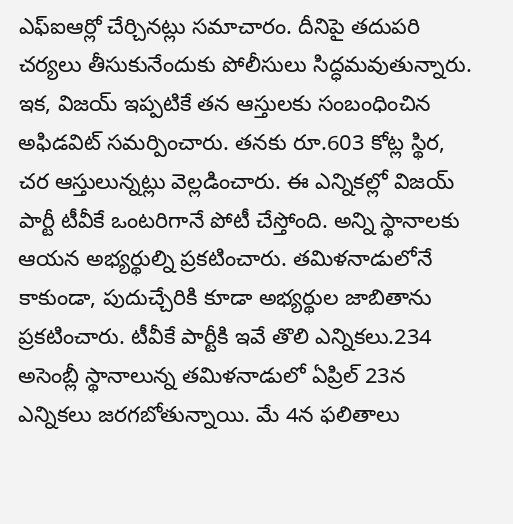ఎఫ్ఐఆర్లో చేర్చినట్లు సమాచారం. దీనిపై తదుపరి చర్యలు తీసుకునేందుకు పోలీసులు సిద్ధమవుతున్నారు.
ఇక, విజయ్ ఇప్పటికే తన ఆస్తులకు సంబంధించిన అఫిడవిట్ సమర్పించారు. తనకు రూ.603 కోట్ల స్థిర, చర ఆస్తులున్నట్లు వెల్లడించారు. ఈ ఎన్నికల్లో విజయ్ పార్టీ టీవీకే ఒంటరిగానే పోటీ చేస్తోంది. అన్ని స్థానాలకు ఆయన అభ్యర్థుల్ని ప్రకటించారు. తమిళనాడులోనే కాకుండా, పుదుచ్చేరికి కూడా అభ్యర్థుల జాబితాను ప్రకటించారు. టీవీకే పార్టీకి ఇవే తొలి ఎన్నికలు.234 అసెంబ్లీ స్థానాలున్న తమిళనాడులో ఏప్రిల్ 23న ఎన్నికలు జరగబోతున్నాయి. మే 4న ఫలితాలు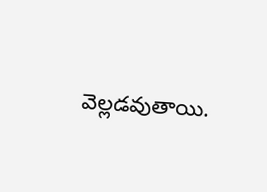వెల్లడవుతాయి.